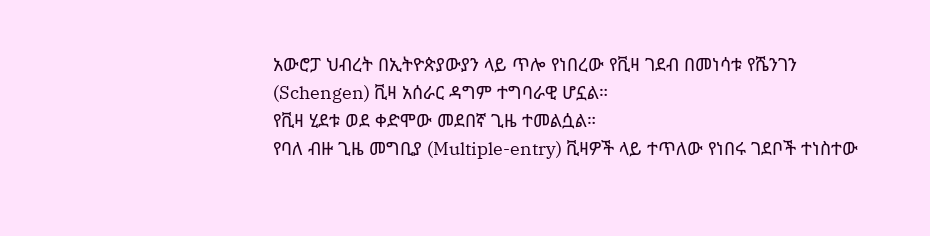አውሮፓ ህብረት በኢትዮጵያውያን ላይ ጥሎ የነበረው የቪዛ ገደብ በመነሳቱ የሼንገን (Schengen) ቪዛ አሰራር ዳግም ተግባራዊ ሆኗል።
የቪዛ ሂደቱ ወደ ቀድሞው መደበኛ ጊዜ ተመልሷል።
የባለ ብዙ ጊዜ መግቢያ (Multiple-entry) ቪዛዎች ላይ ተጥለው የነበሩ ገደቦች ተነስተው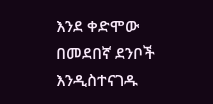እንደ ቀድሞው በመደበኛ ደንቦች እንዲስተናገዱ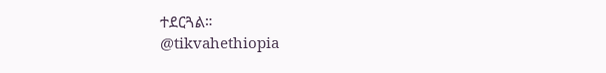ተደርጓል።
@tikvahethiopia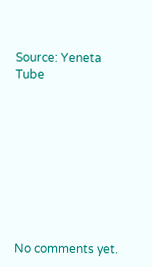Source: Yeneta Tube









No comments yet.